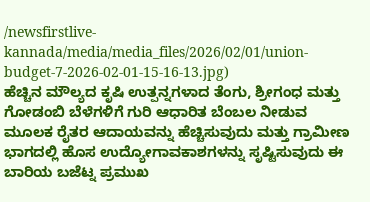/newsfirstlive-kannada/media/media_files/2026/02/01/union-budget-7-2026-02-01-15-16-13.jpg)
ಹೆಚ್ಚಿನ ಮೌಲ್ಯದ ಕೃಷಿ ಉತ್ಪನ್ನಗಳಾದ ತೆಂಗು, ಶ್ರೀಗಂಧ ಮತ್ತು ಗೋಡಂಬಿ ಬೆಳೆಗಳಿಗೆ ಗುರಿ ಆಧಾರಿತ ಬೆಂಬಲ ನೀಡುವ ಮೂಲಕ ರೈತರ ಆದಾಯವನ್ನು ಹೆಚ್ಚಿಸುವುದು ಮತ್ತು ಗ್ರಾಮೀಣ ಭಾಗದಲ್ಲಿ ಹೊಸ ಉದ್ಯೋಗಾವಕಾಶಗಳನ್ನು ಸೃಷ್ಟಿಸುವುದು ಈ ಬಾರಿಯ ಬಜೆಟ್ನ ಪ್ರಮುಖ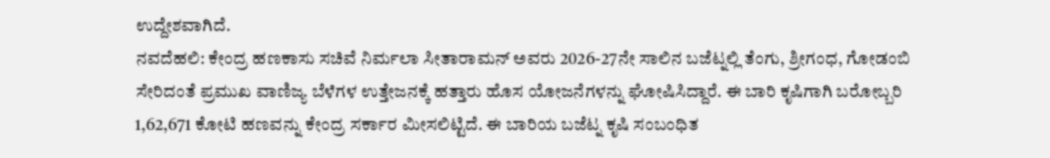ಉದ್ದೇಶವಾಗಿದೆ.
ನವದೆಹಲಿ: ಕೇಂದ್ರ ಹಣಕಾಸು ಸಚಿವೆ ನಿರ್ಮಲಾ ಸೀತಾರಾಮನ್ ಅವರು 2026-27ನೇ ಸಾಲಿನ ಬಜೆಟ್ನಲ್ಲಿ ತೆಂಗು, ಶ್ರೀಗಂಧ, ಗೋಡಂಬಿ ಸೇರಿದಂತೆ ಪ್ರಮುಖ ವಾಣಿಜ್ಯ ಬೆಳೆಗಳ ಉತ್ತೇಜನಕ್ಕೆ ಹತ್ತಾರು ಹೊಸ ಯೋಜನೆಗಳನ್ನು ಘೋಷಿಸಿದ್ದಾರೆ. ಈ ಬಾರಿ ಕೃಷಿಗಾಗಿ ಬರೋಬ್ಬರಿ 1,62,671 ಕೋಟಿ ಹಣವನ್ನು ಕೇಂದ್ರ ಸರ್ಕಾರ ಮೀಸಲಿಟ್ಟಿದೆ. ಈ ಬಾರಿಯ ಬಜೆಟ್ನ ಕೃಷಿ ಸಂಬಂಧಿತ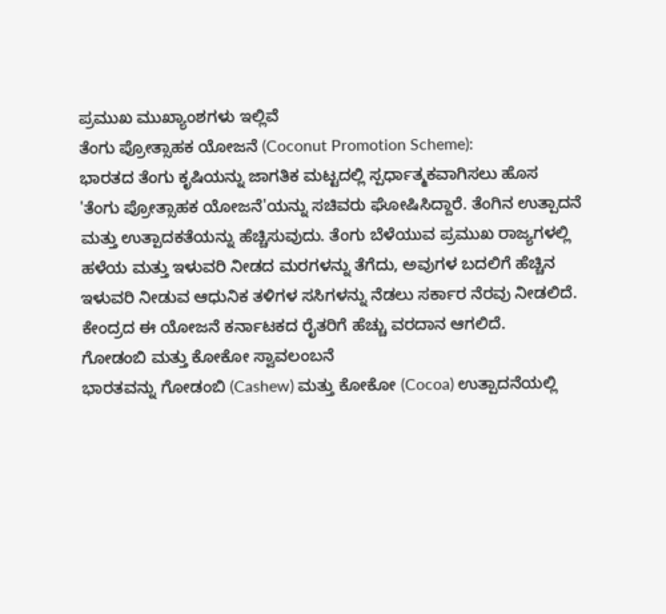ಪ್ರಮುಖ ಮುಖ್ಯಾಂಶಗಳು ಇಲ್ಲಿವೆ
ತೆಂಗು ಪ್ರೋತ್ಸಾಹಕ ಯೋಜನೆ (Coconut Promotion Scheme):
ಭಾರತದ ತೆಂಗು ಕೃಷಿಯನ್ನು ಜಾಗತಿಕ ಮಟ್ಟದಲ್ಲಿ ಸ್ಪರ್ಧಾತ್ಮಕವಾಗಿಸಲು ಹೊಸ 'ತೆಂಗು ಪ್ರೋತ್ಸಾಹಕ ಯೋಜನೆ'ಯನ್ನು ಸಚಿವರು ಘೋಷಿಸಿದ್ದಾರೆ. ತೆಂಗಿನ ಉತ್ಪಾದನೆ ಮತ್ತು ಉತ್ಪಾದಕತೆಯನ್ನು ಹೆಚ್ಚಿಸುವುದು. ತೆಂಗು ಬೆಳೆಯುವ ಪ್ರಮುಖ ರಾಜ್ಯಗಳಲ್ಲಿ ಹಳೆಯ ಮತ್ತು ಇಳುವರಿ ನೀಡದ ಮರಗಳನ್ನು ತೆಗೆದು, ಅವುಗಳ ಬದಲಿಗೆ ಹೆಚ್ಚಿನ ಇಳುವರಿ ನೀಡುವ ಆಧುನಿಕ ತಳಿಗಳ ಸಸಿಗಳನ್ನು ನೆಡಲು ಸರ್ಕಾರ ನೆರವು ನೀಡಲಿದೆ. ಕೇಂದ್ರದ ಈ ಯೋಜನೆ ಕರ್ನಾಟಕದ ರೈತರಿಗೆ ಹೆಚ್ಚು ವರದಾನ ಆಗಲಿದೆ.
ಗೋಡಂಬಿ ಮತ್ತು ಕೋಕೋ ಸ್ವಾವಲಂಬನೆ
ಭಾರತವನ್ನು ಗೋಡಂಬಿ (Cashew) ಮತ್ತು ಕೋಕೋ (Cocoa) ಉತ್ಪಾದನೆಯಲ್ಲಿ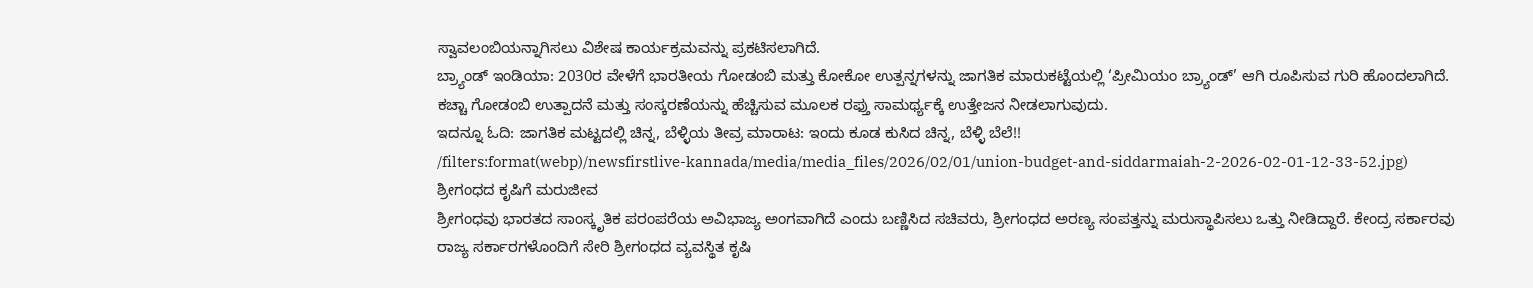ಸ್ವಾವಲಂಬಿಯನ್ನಾಗಿಸಲು ವಿಶೇಷ ಕಾರ್ಯಕ್ರಮವನ್ನು ಪ್ರಕಟಿಸಲಾಗಿದೆ.
ಬ್ರ್ಯಾಂಡ್ ಇಂಡಿಯಾ: 2030ರ ವೇಳೆಗೆ ಭಾರತೀಯ ಗೋಡಂಬಿ ಮತ್ತು ಕೋಕೋ ಉತ್ಪನ್ನಗಳನ್ನು ಜಾಗತಿಕ ಮಾರುಕಟ್ಟೆಯಲ್ಲಿ ‘ಪ್ರೀಮಿಯಂ ಬ್ರ್ಯಾಂಡ್’ ಆಗಿ ರೂಪಿಸುವ ಗುರಿ ಹೊಂದಲಾಗಿದೆ. ಕಚ್ಚಾ ಗೋಡಂಬಿ ಉತ್ಪಾದನೆ ಮತ್ತು ಸಂಸ್ಕರಣೆಯನ್ನು ಹೆಚ್ಚಿಸುವ ಮೂಲಕ ರಫ್ತು ಸಾಮರ್ಥ್ಯಕ್ಕೆ ಉತ್ತೇಜನ ನೀಡಲಾಗುವುದು.
ಇದನ್ನೂ ಓದಿ: ಜಾಗತಿಕ ಮಟ್ಟದಲ್ಲಿ ಚಿನ್ನ, ಬೆಳ್ಳಿಯ ತೀವ್ರ ಮಾರಾಟ: ಇಂದು ಕೂಡ ಕುಸಿದ ಚಿನ್ನ, ಬೆಳ್ಳಿ ಬೆಲೆ!!
/filters:format(webp)/newsfirstlive-kannada/media/media_files/2026/02/01/union-budget-and-siddarmaiah-2-2026-02-01-12-33-52.jpg)
ಶ್ರೀಗಂಧದ ಕೃಷಿಗೆ ಮರುಜೀವ
ಶ್ರೀಗಂಧವು ಭಾರತದ ಸಾಂಸ್ಕೃತಿಕ ಪರಂಪರೆಯ ಅವಿಭಾಜ್ಯ ಅಂಗವಾಗಿದೆ ಎಂದು ಬಣ್ಣಿಸಿದ ಸಚಿವರು, ಶ್ರೀಗಂಧದ ಅರಣ್ಯ ಸಂಪತ್ತನ್ನು ಮರುಸ್ಥಾಪಿಸಲು ಒತ್ತು ನೀಡಿದ್ದಾರೆ. ಕೇಂದ್ರ ಸರ್ಕಾರವು ರಾಜ್ಯ ಸರ್ಕಾರಗಳೊಂದಿಗೆ ಸೇರಿ ಶ್ರೀಗಂಧದ ವ್ಯವಸ್ಥಿತ ಕೃಷಿ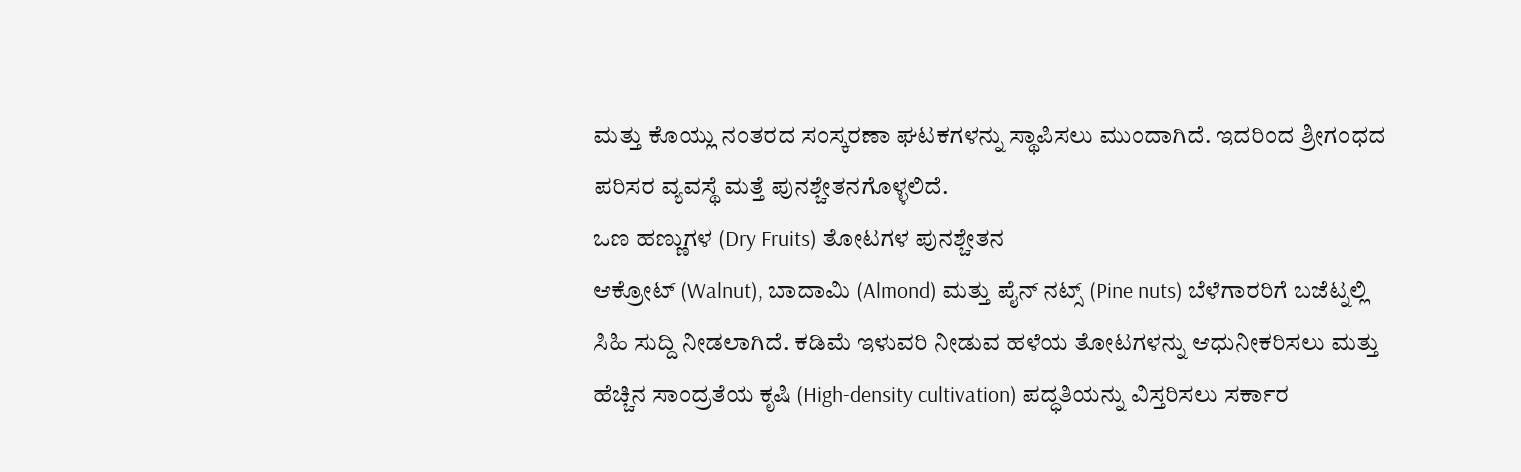ಮತ್ತು ಕೊಯ್ಲು ನಂತರದ ಸಂಸ್ಕರಣಾ ಘಟಕಗಳನ್ನು ಸ್ಥಾಪಿಸಲು ಮುಂದಾಗಿದೆ. ಇದರಿಂದ ಶ್ರೀಗಂಧದ ಪರಿಸರ ವ್ಯವಸ್ಥೆ ಮತ್ತೆ ಪುನಶ್ಚೇತನಗೊಳ್ಳಲಿದೆ.
ಒಣ ಹಣ್ಣುಗಳ (Dry Fruits) ತೋಟಗಳ ಪುನಶ್ಚೇತನ
ಆಕ್ರೋಟ್ (Walnut), ಬಾದಾಮಿ (Almond) ಮತ್ತು ಪೈನ್ ನಟ್ಸ್ (Pine nuts) ಬೆಳೆಗಾರರಿಗೆ ಬಜೆಟ್ನಲ್ಲಿ ಸಿಹಿ ಸುದ್ದಿ ನೀಡಲಾಗಿದೆ. ಕಡಿಮೆ ಇಳುವರಿ ನೀಡುವ ಹಳೆಯ ತೋಟಗಳನ್ನು ಆಧುನೀಕರಿಸಲು ಮತ್ತು ಹೆಚ್ಚಿನ ಸಾಂದ್ರತೆಯ ಕೃಷಿ (High-density cultivation) ಪದ್ಧತಿಯನ್ನು ವಿಸ್ತರಿಸಲು ಸರ್ಕಾರ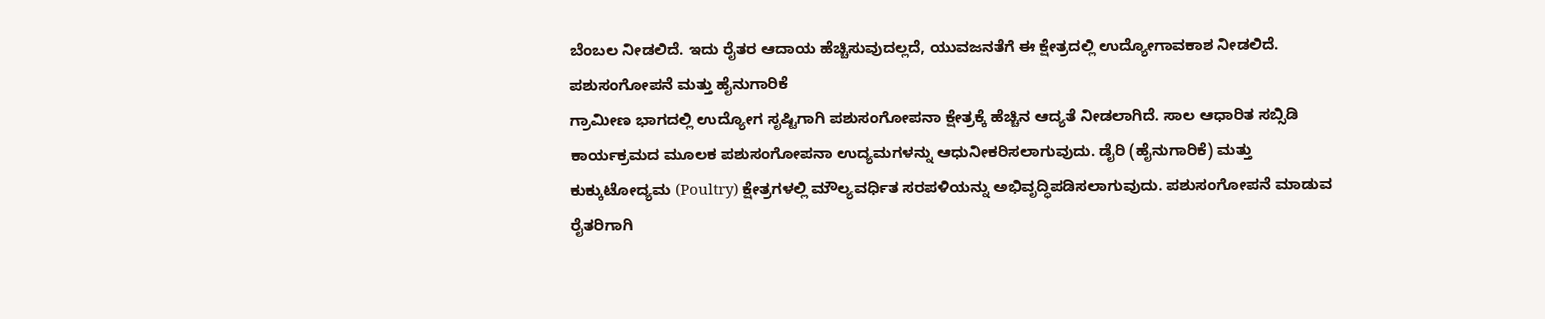ಬೆಂಬಲ ನೀಡಲಿದೆ. ಇದು ರೈತರ ಆದಾಯ ಹೆಚ್ಚಿಸುವುದಲ್ಲದೆ, ಯುವಜನತೆಗೆ ಈ ಕ್ಷೇತ್ರದಲ್ಲಿ ಉದ್ಯೋಗಾವಕಾಶ ನೀಡಲಿದೆ.
ಪಶುಸಂಗೋಪನೆ ಮತ್ತು ಹೈನುಗಾರಿಕೆ
ಗ್ರಾಮೀಣ ಭಾಗದಲ್ಲಿ ಉದ್ಯೋಗ ಸೃಷ್ಟಿಗಾಗಿ ಪಶುಸಂಗೋಪನಾ ಕ್ಷೇತ್ರಕ್ಕೆ ಹೆಚ್ಚಿನ ಆದ್ಯತೆ ನೀಡಲಾಗಿದೆ. ಸಾಲ ಆಧಾರಿತ ಸಬ್ಸಿಡಿ ಕಾರ್ಯಕ್ರಮದ ಮೂಲಕ ಪಶುಸಂಗೋಪನಾ ಉದ್ಯಮಗಳನ್ನು ಆಧುನೀಕರಿಸಲಾಗುವುದು. ಡೈರಿ (ಹೈನುಗಾರಿಕೆ) ಮತ್ತು ಕುಕ್ಕುಟೋದ್ಯಮ (Poultry) ಕ್ಷೇತ್ರಗಳಲ್ಲಿ ಮೌಲ್ಯವರ್ಧಿತ ಸರಪಳಿಯನ್ನು ಅಭಿವೃದ್ಧಿಪಡಿಸಲಾಗುವುದು. ಪಶುಸಂಗೋಪನೆ ಮಾಡುವ ರೈತರಿಗಾಗಿ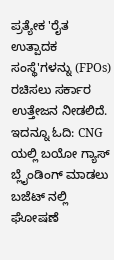ಪ್ರತ್ಯೇಕ 'ರೈತ ಉತ್ಪಾದಕ ಸಂಸ್ಥೆ'ಗಳನ್ನು (FPOs) ರಚಿಸಲು ಸರ್ಕಾರ ಉತ್ತೇಜನ ನೀಡಲಿದೆ.
ಇದನ್ನೂ ಓದಿ: CNG ಯಲ್ಲಿ ಬಯೋ ಗ್ಯಾಸ್ ಬ್ಲೈಂಡಿಂಗ್ ಮಾಡಲು ಬಜೆಟ್ ನಲ್ಲಿ ಘೋಷಣೆ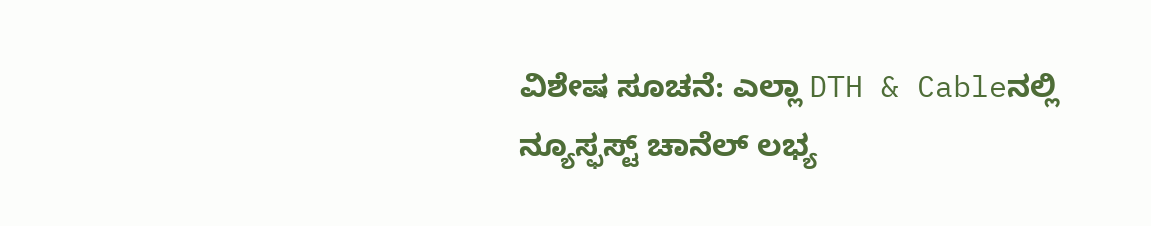ವಿಶೇಷ ಸೂಚನೆ: ಎಲ್ಲಾ DTH & Cableನಲ್ಲಿ ನ್ಯೂಸ್ಫಸ್ಟ್ ಚಾನೆಲ್ ಲಭ್ಯ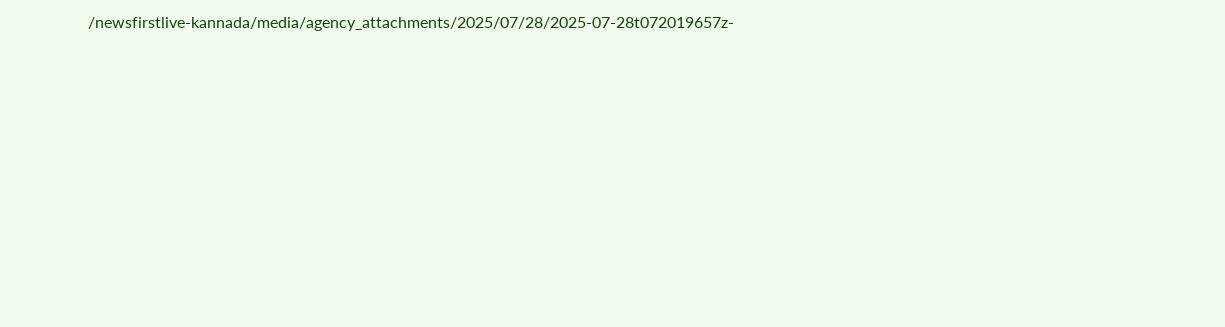/newsfirstlive-kannada/media/agency_attachments/2025/07/28/2025-07-28t072019657z-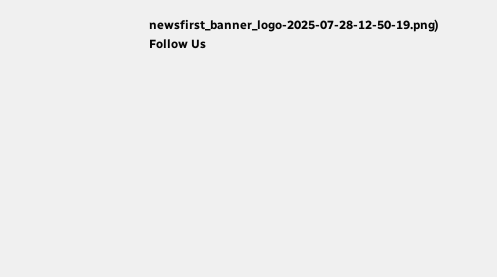newsfirst_banner_logo-2025-07-28-12-50-19.png)
Follow Us